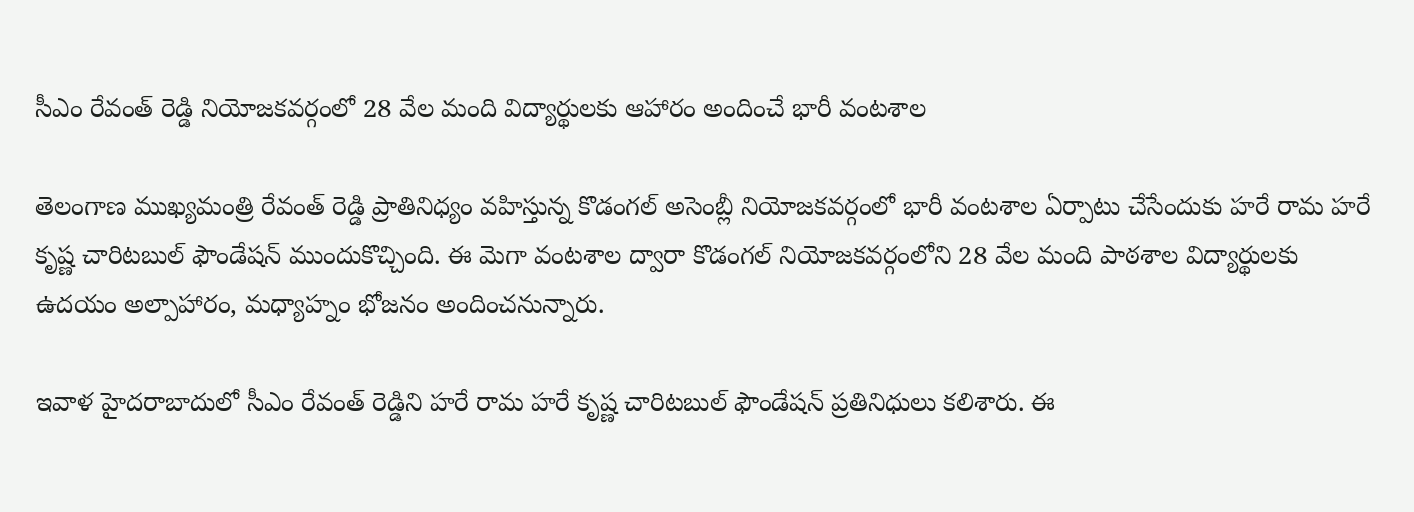సీఎం రేవంత్ రెడ్డి నియోజకవర్గంలో 28 వేల మంది విద్యార్థులకు ఆహారం అందించే భారీ వంటశాల

తెలంగాణ ముఖ్యమంత్రి రేవంత్ రెడ్డి ప్రాతినిధ్యం వహిస్తున్న కొడంగల్ అసెంబ్లీ నియోజకవర్గంలో భారీ వంటశాల ఏర్పాటు చేసేందుకు హరే రామ హరే కృష్ణ చారిటబుల్ ఫౌండేషన్ ముందుకొచ్చింది. ఈ మెగా వంటశాల ద్వారా కొడంగల్ నియోజకవర్గంలోని 28 వేల మంది పాఠశాల విద్యార్థులకు ఉదయం అల్పాహారం, మధ్యాహ్నం భోజనం అందించనున్నారు.

ఇవాళ హైదరాబాదులో సీఎం రేవంత్ రెడ్డిని హరే రామ హరే కృష్ణ చారిటబుల్ ఫౌండేషన్ ప్రతినిధులు కలిశారు. ఈ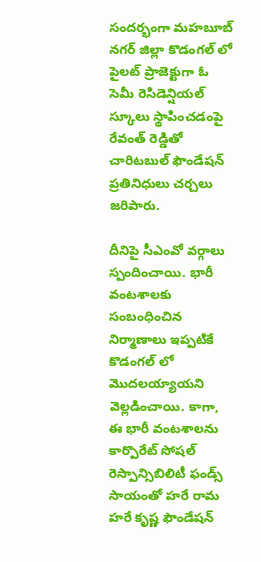సందర్భంగా మహబూబ్ నగర్ జిల్లా కొడంగల్ లో పైలట్ ప్రాజెక్టుగా ఓ సెమీ రెసిడెన్షియల్ స్కూలు స్థాపించడంపై రేవంత్ రెడ్డితో చారిటబుల్ ఫౌండేషన్ ప్రతినిధులు చర్చలు జరిపారు.

దీనిపై సీఎంవో వర్గాలు స్పందించాయి. భారీ వంటశాలకు సంబంధించిన నిర్మాణాలు ఇప్పటికే కొడంగల్ లో మొదలయ్యాయని వెల్లడించాయి. కాగా, ఈ భారీ వంటశాలను కార్పొరేట్ సోషల్ రెస్పాన్సిబిలిటీ ఫండ్స్ సాయంతో హరే రామ హరే కృష్ణ ఫౌండేషన్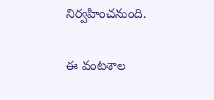నిర్వహించనుంది.

ఈ వంటశాల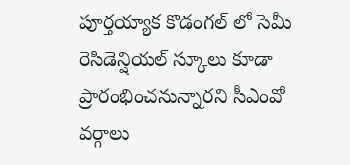పూర్తయ్యాక కొడంగల్ లో సెమీ రెసిడెన్షియల్ స్కూలు కూడా ప్రారంభించనున్నారని సీఎంవో వర్గాలు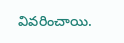వివరించాయి.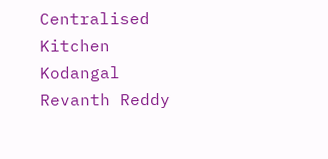Centralised Kitchen
Kodangal
Revanth Reddy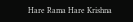Hare Rama Hare Krishna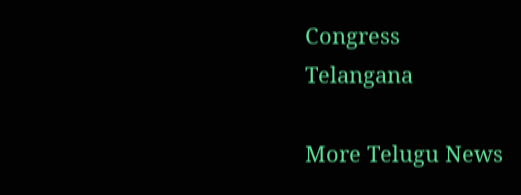Congress
Telangana

More Telugu News